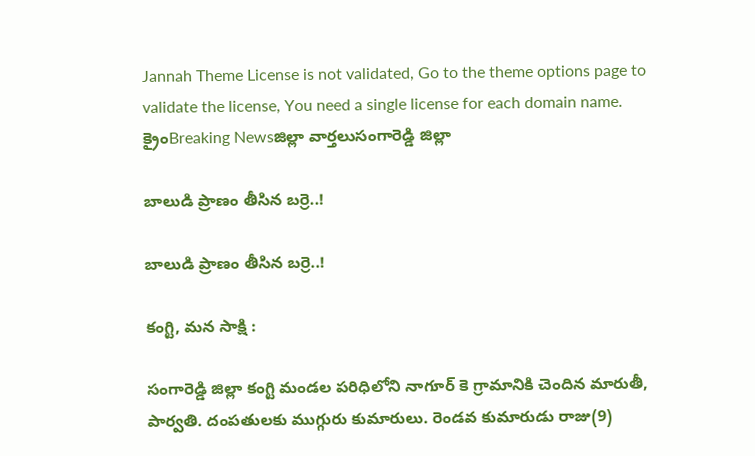Jannah Theme License is not validated, Go to the theme options page to validate the license, You need a single license for each domain name.
క్రైంBreaking Newsజిల్లా వార్తలుసంగారెడ్డి జిల్లా

బాలుడి ప్రాణం తీసిన బర్రె..!

బాలుడి ప్రాణం తీసిన బర్రె..!

కంగ్టి, మన సాక్షి :

సంగారెడ్డి జిల్లా కంగ్టి మండల పరిధిలోని నాగూర్ కె గ్రామానికి చెందిన మారుతీ, పార్వతి. దంపతులకు ముగ్గురు కుమారులు. రెండవ కుమారుడు రాజు(9)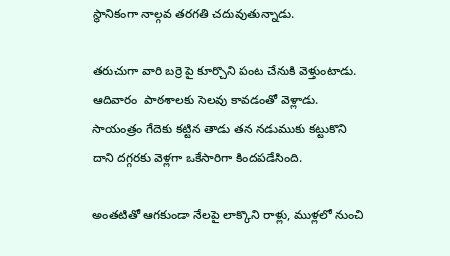స్థానికంగా నాల్గవ తరగతి చదువుతున్నాడు.

తరుచుగా వారి బర్రె పై కూర్చొని పంట చేనుకి వెళ్తుంటాడు. ఆదివారం  పాఠశాలకు సెలవు కావడంతో వెళ్లాడు. సాయంత్రం గేదెకు కట్టిన తాడు తన నడుముకు కట్టుకొని దాని దగ్గరకు వెళ్లగా ఒకేసారిగా కిందపడేసింది.

అంతటితో ఆగకుండా నేలపై లాక్కొని రాళ్లు, ముళ్లలో నుంచి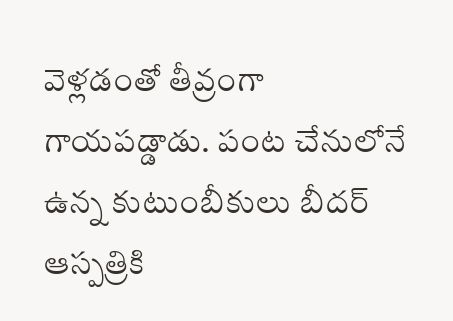వెళ్లడంతో తీవ్రంగా గాయపడ్డాడు. పంట చేనులోనే ఉన్న కుటుంబీకులు బీదర్‌ ఆస్పత్రికి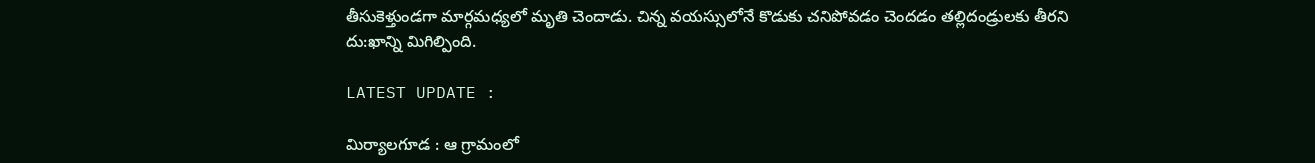తీసుకెళ్తుండగా మార్గమధ్యలో మృతి చెందాడు. చిన్న వయస్సులోనే కొడుకు చనిపోవడం చెందడం తల్లిదండ్రులకు తీరని దు:ఖాన్ని మిగిల్పింది.

LATEST UPDATE :

మిర్యాలగూడ : ఆ గ్రామంలో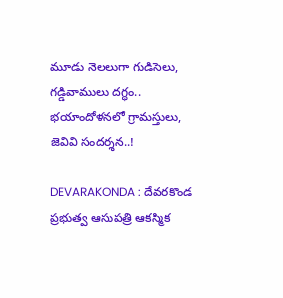మూడు నెలలుగా గుడిసెలు, గడ్డివాములు దగ్ధం.. భయాందోళనలో గ్రామస్తులు, జెవివి సందర్శన..!

DEVARAKONDA : దేవరకొండ ప్రభుత్వ ఆసుపత్రి ఆకస్మిక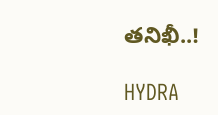తనిఖీ..!

HYDRA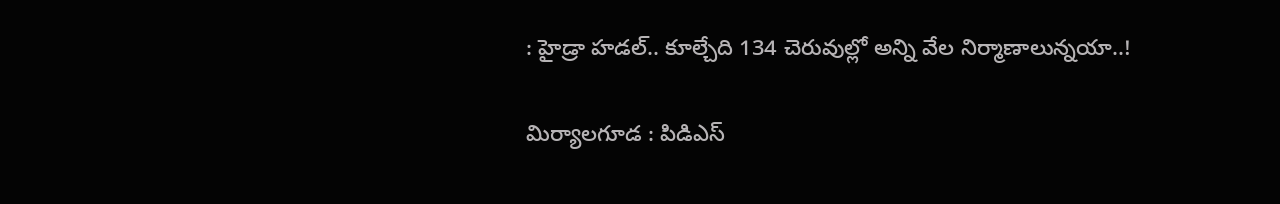: హైడ్రా హడల్.. కూల్చేది 134 చెరువుల్లో అన్ని వేల నిర్మాణాలున్నయా..!

మిర్యాలగూడ : పిడిఎస్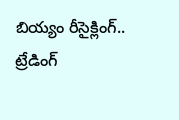బియ్యం రీసైక్లింగ్.. ట్రేడింగ్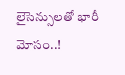లైసెన్సులతో భారీ మోసం..!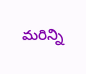మరిన్ని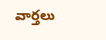వార్తలు